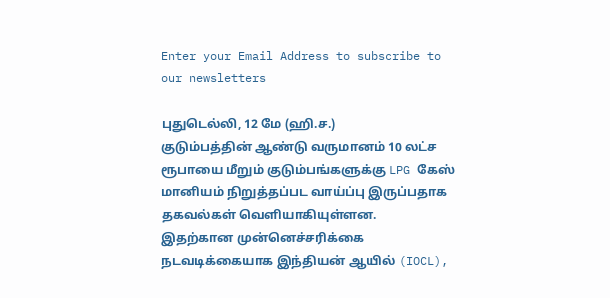Enter your Email Address to subscribe to our newsletters

புதுடெல்லி, 12 மே (ஹி.ச.)
குடும்பத்தின் ஆண்டு வருமானம் 10 லட்ச ரூபாயை மீறும் குடும்பங்களுக்கு LPG கேஸ் மானியம் நிறுத்தப்பட வாய்ப்பு இருப்பதாக தகவல்கள் வெளியாகியுள்ளன.
இதற்கான முன்னெச்சரிக்கை நடவடிக்கையாக இந்தியன் ஆயில் (IOCL),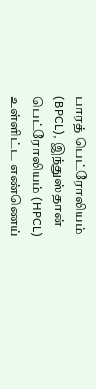பாரத் பெட்ரோலியம் (BPCL), இந்துஸ்தான் பெட்ரோலியம் (HPCL) உள்ளிட்ட எண்ணெய்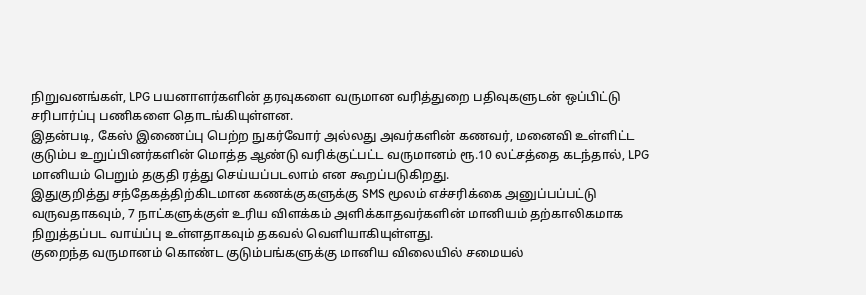நிறுவனங்கள், LPG பயனாளர்களின் தரவுகளை வருமான வரித்துறை பதிவுகளுடன் ஒப்பிட்டு சரிபார்ப்பு பணிகளை தொடங்கியுள்ளன.
இதன்படி, கேஸ் இணைப்பு பெற்ற நுகர்வோர் அல்லது அவர்களின் கணவர், மனைவி உள்ளிட்ட குடும்ப உறுப்பினர்களின் மொத்த ஆண்டு வரிக்குட்பட்ட வருமானம் ரூ.10 லட்சத்தை கடந்தால், LPG மானியம் பெறும் தகுதி ரத்து செய்யப்படலாம் என கூறப்படுகிறது.
இதுகுறித்து சந்தேகத்திற்கிடமான கணக்குகளுக்கு SMS மூலம் எச்சரிக்கை அனுப்பப்பட்டு வருவதாகவும், 7 நாட்களுக்குள் உரிய விளக்கம் அளிக்காதவர்களின் மானியம் தற்காலிகமாக நிறுத்தப்பட வாய்ப்பு உள்ளதாகவும் தகவல் வெளியாகியுள்ளது.
குறைந்த வருமானம் கொண்ட குடும்பங்களுக்கு மானிய விலையில் சமையல்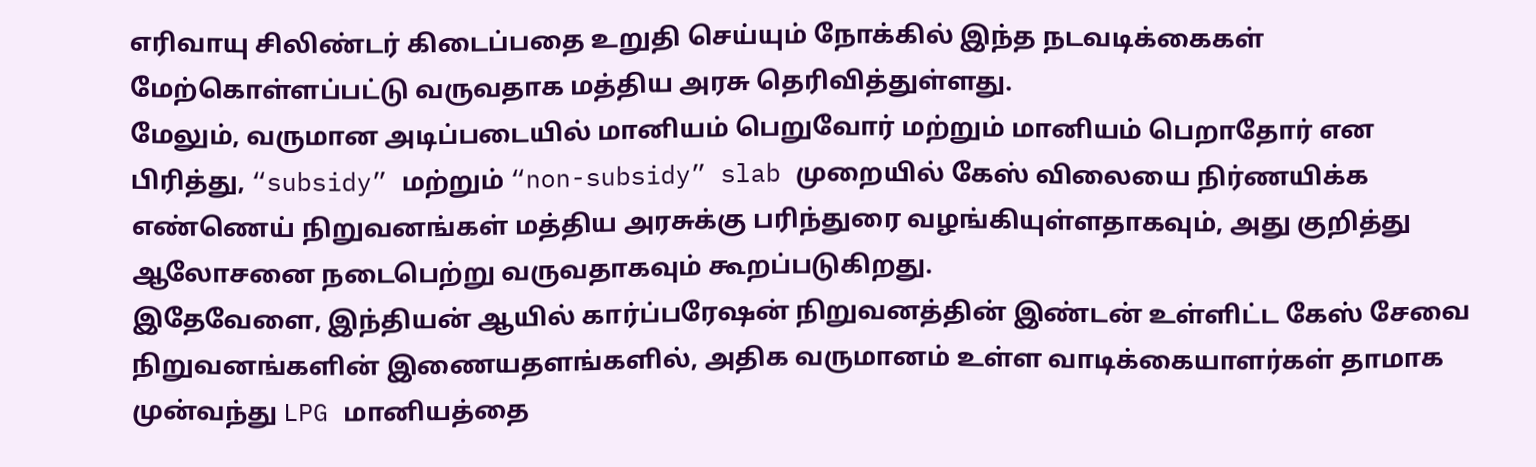எரிவாயு சிலிண்டர் கிடைப்பதை உறுதி செய்யும் நோக்கில் இந்த நடவடிக்கைகள் மேற்கொள்ளப்பட்டு வருவதாக மத்திய அரசு தெரிவித்துள்ளது.
மேலும், வருமான அடிப்படையில் மானியம் பெறுவோர் மற்றும் மானியம் பெறாதோர் என பிரித்து, “subsidy” மற்றும் “non-subsidy” slab முறையில் கேஸ் விலையை நிர்ணயிக்க எண்ணெய் நிறுவனங்கள் மத்திய அரசுக்கு பரிந்துரை வழங்கியுள்ளதாகவும், அது குறித்து ஆலோசனை நடைபெற்று வருவதாகவும் கூறப்படுகிறது.
இதேவேளை, இந்தியன் ஆயில் கார்ப்பரேஷன் நிறுவனத்தின் இண்டன் உள்ளிட்ட கேஸ் சேவை நிறுவனங்களின் இணையதளங்களில், அதிக வருமானம் உள்ள வாடிக்கையாளர்கள் தாமாக முன்வந்து LPG மானியத்தை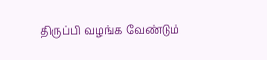திருப்பி வழங்க வேண்டும்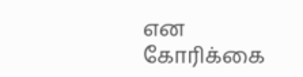என கோரிக்கை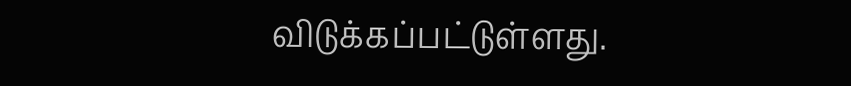விடுக்கப்பட்டுள்ளது.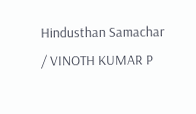Hindusthan Samachar / VINOTH KUMAR P